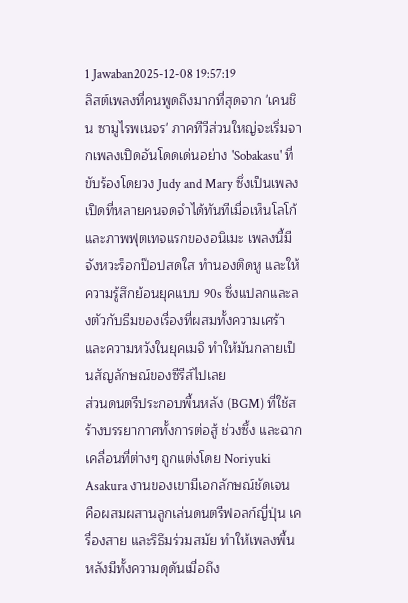1 Jawaban2025-12-08 19:57:19
ลิสต์เพลงที่คนพูดถึงมากที่สุดจาก 'เคนชิน ซามูไรพเนจร' ภาคทีวีส่วนใหญ่จะเริ่มจากเพลงเปิดอันโดดเด่นอย่าง 'Sobakasu' ที่ขับร้องโดยวง Judy and Mary ซึ่งเป็นเพลงเปิดที่หลายคนจดจำได้ทันทีเมื่อเห็นโลโก้และภาพฟุตเทจแรกของอนิเมะ เพลงนี้มีจังหวะร็อกป๊อปสดใส ทำนองติดหู และให้ความรู้สึกย้อนยุคแบบ 90s ซึ่งแปลกและลงตัวกับธีมของเรื่องที่ผสมทั้งความเศร้าและความหวังในยุคเมจิ ทำให้มันกลายเป็นสัญลักษณ์ของซีรีส์ไปเลย
ส่วนดนตรีประกอบพื้นหลัง (BGM) ที่ใช้สร้างบรรยากาศทั้งการต่อสู้ ช่วงซึ้ง และฉากเคลื่อนที่ต่างๆ ถูกแต่งโดย Noriyuki Asakura งานของเขามีเอกลักษณ์ชัดเจน คือผสมผสานลูกเล่นดนตรีฟอลก์ญี่ปุ่น เครื่องสาย และริธึมร่วมสมัย ทำให้เพลงพื้นหลังมีทั้งความดุดันเมื่อถึง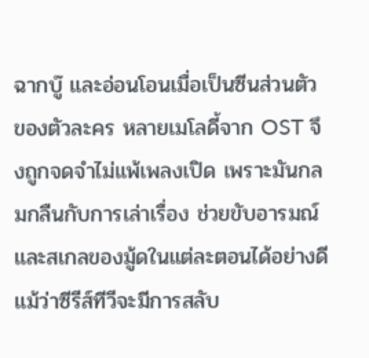ฉากบู๊ และอ่อนโอนเมื่อเป็นซีนส่วนตัวของตัวละคร หลายเมโลดี้จาก OST จึงถูกจดจำไม่แพ้เพลงเปิด เพราะมันกลมกลืนกับการเล่าเรื่อง ช่วยขับอารมณ์และสเกลของมู้ดในแต่ละตอนได้อย่างดี
แม้ว่าซีรีส์ทีวีจะมีการสลับ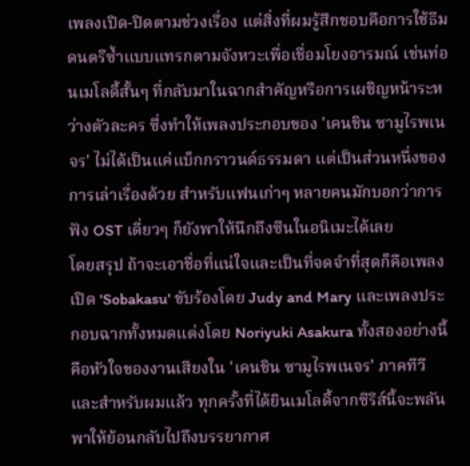เพลงเปิด-ปิดตามช่วงเรื่อง แต่สิ่งที่ผมรู้สึกชอบคือการใช้ธีมดนตรีซ้ำแบบแทรกตามจังหวะเพื่อเชื่อมโยงอารมณ์ เช่นท่อนเมโลดี้สั้นๆ ที่กลับมาในฉากสำคัญหรือการเผชิญหน้าระหว่างตัวละคร ซึ่งทำให้เพลงประกอบของ 'เคนชิน ซามูไรพเนจร' ไม่ได้เป็นแค่แบ็กกราวนด์ธรรมดา แต่เป็นส่วนหนึ่งของการเล่าเรื่องด้วย สำหรับแฟนเก่าๆ หลายคนมักบอกว่าการฟัง OST เดี่ยวๆ ก็ยังพาให้นึกถึงซีนในอนิเมะได้เลย
โดยสรุป ถ้าจะเอาชื่อที่แน่ใจและเป็นที่จดจำที่สุดก็คือเพลงเปิด 'Sobakasu' ขับร้องโดย Judy and Mary และเพลงประกอบฉากทั้งหมดแต่งโดย Noriyuki Asakura ทั้งสองอย่างนี้คือหัวใจของงานเสียงใน 'เคนชิน ซามูไรพเนจร' ภาคทีวี และสำหรับผมแล้ว ทุกครั้งที่ได้ยินเมโลดี้จากซีรีส์นี้จะพลันพาให้ย้อนกลับไปถึงบรรยากาศ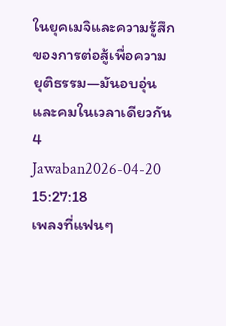ในยุคเมจิและความรู้สึกของการต่อสู้เพื่อความยุติธรรม—มันอบอุ่นและคมในเวลาเดียวกัน
4 Jawaban2026-04-20 15:27:18
เพลงที่แฟนๆ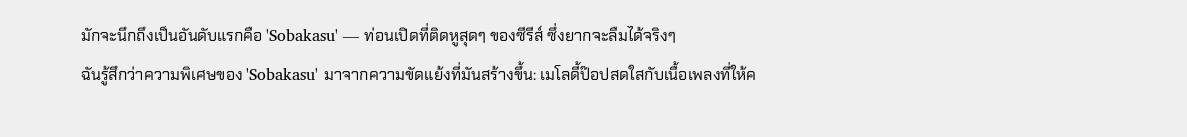มักจะนึกถึงเป็นอันดับแรกคือ 'Sobakasu' — ท่อนเปิดที่ติดหูสุดๆ ของซีรีส์ ซึ่งยากจะลืมได้จริงๆ
ฉันรู้สึกว่าความพิเศษของ 'Sobakasu' มาจากความขัดแย้งที่มันสร้างขึ้น: เมโลดี้ป๊อปสดใสกับเนื้อเพลงที่ให้ค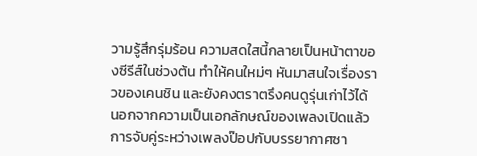วามรู้สึกรุ่มร้อน ความสดใสนี้กลายเป็นหน้าตาของซีรีส์ในช่วงต้น ทำให้คนใหม่ๆ หันมาสนใจเรื่องราวของเคนชิน และยังคงตราตรึงคนดูรุ่นเก่าไว้ได้
นอกจากความเป็นเอกลักษณ์ของเพลงเปิดแล้ว การจับคู่ระหว่างเพลงป๊อปกับบรรยากาศซา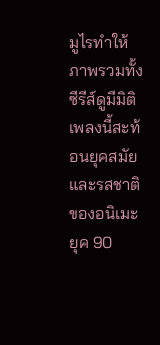มูไรทำให้ภาพรวมทั้งซีรีส์ดูมีมิติ เพลงนี้สะท้อนยุคสมัยและรสชาติของอนิเมะยุค 90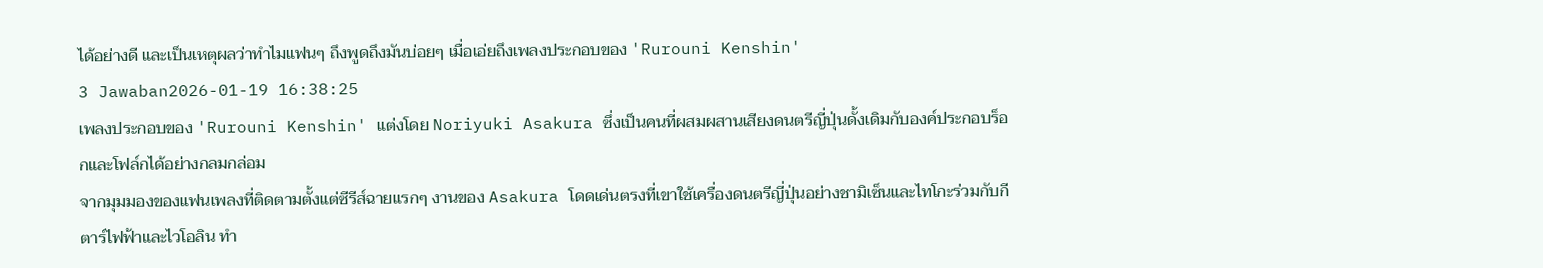ได้อย่างดี และเป็นเหตุผลว่าทำไมแฟนๆ ถึงพูดถึงมันบ่อยๆ เมื่อเอ่ยถึงเพลงประกอบของ 'Rurouni Kenshin'
3 Jawaban2026-01-19 16:38:25
เพลงประกอบของ 'Rurouni Kenshin' แต่งโดย Noriyuki Asakura ซึ่งเป็นคนที่ผสมผสานเสียงดนตรีญี่ปุ่นดั้งเดิมกับองค์ประกอบร็อกและโฟล์กได้อย่างกลมกล่อม
จากมุมมองของแฟนเพลงที่ติดตามตั้งแต่ซีรีส์ฉายแรกๆ งานของ Asakura โดดเด่นตรงที่เขาใช้เครื่องดนตรีญี่ปุ่นอย่างชามิเซ็นและไทโกะร่วมกับกีตาร์ไฟฟ้าและไวโอลิน ทำ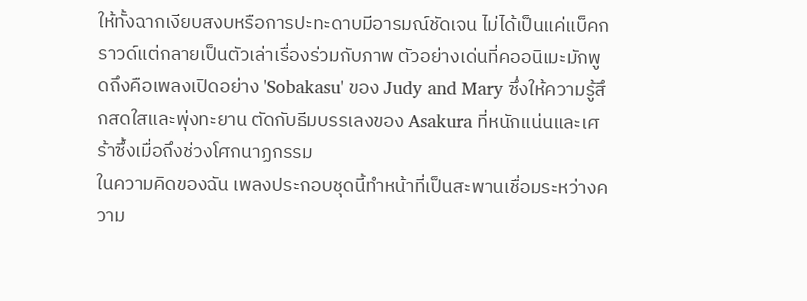ให้ทั้งฉากเงียบสงบหรือการปะทะดาบมีอารมณ์ชัดเจน ไม่ได้เป็นแค่แบ็คกราวด์แต่กลายเป็นตัวเล่าเรื่องร่วมกับภาพ ตัวอย่างเด่นที่คออนิเมะมักพูดถึงคือเพลงเปิดอย่าง 'Sobakasu' ของ Judy and Mary ซึ่งให้ความรู้สึกสดใสและพุ่งทะยาน ตัดกับธีมบรรเลงของ Asakura ที่หนักแน่นและเศร้าซึ้งเมื่อถึงช่วงโศกนาฏกรรม
ในความคิดของฉัน เพลงประกอบชุดนี้ทำหน้าที่เป็นสะพานเชื่อมระหว่างความ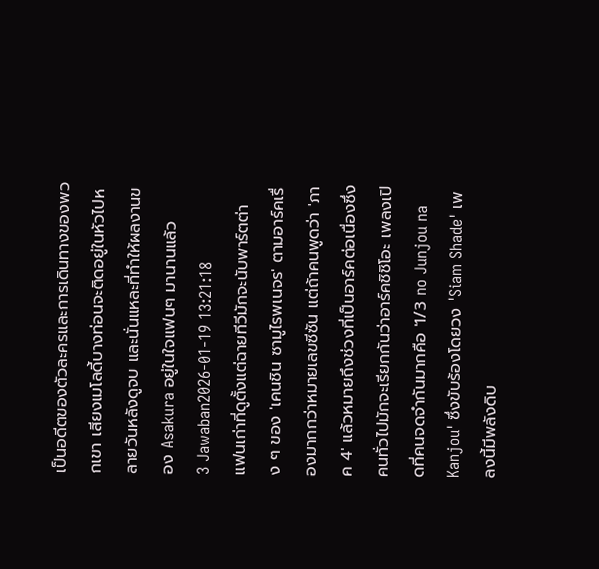เป็นอดีตของตัวละครและการเดินทางของพวกเขา เสียงเมโลดี้บางท่อนจะติดอยู่ในหัวไปหลายวันหลังดูจบ และนั่นแหละที่ทำให้ผลงานของ Asakura อยู่ในใจแฟนๆ มานานแล้ว
3 Jawaban2026-01-19 13:21:18
แฟนเก่าที่ดูตั้งแต่ฉายทีวีมักจะนับพาร์ตต่าง ๆ ของ 'เคนชิน ซามูไรพเนจร' ตามอาร์คเรื่องมากกว่าหมายเลขซีซัน แต่ถ้าคนพูดว่า 'ภาค 4' แล้วหมายถึงช่วงที่เป็นอาร์คต่อเนื่องซึ่งคนทั่วไปมักจะเรียกกันว่าอาร์คชิชิโอะ เพลงเปิดที่คนจดจำกันมากคือ '1/3 no Junjou na Kanjou' ซึ่งขับร้องโดยวง 'Siam Shade' เพลงนี้มีพลังดิบ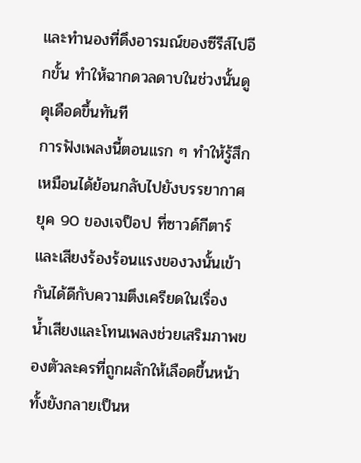และทำนองที่ดึงอารมณ์ของซีรีส์ไปอีกขั้น ทำให้ฉากดวลดาบในช่วงนั้นดูดุเดือดขึ้นทันที
การฟังเพลงนี้ตอนแรก ๆ ทำให้รู้สึกเหมือนได้ย้อนกลับไปยังบรรยากาศยุค 90 ของเจป็อป ที่ซาวด์กีตาร์และเสียงร้องร้อนแรงของวงนั้นเข้ากันได้ดีกับความตึงเครียดในเรื่อง น้ำเสียงและโทนเพลงช่วยเสริมภาพของตัวละครที่ถูกผลักให้เลือดขึ้นหน้า ทั้งยังกลายเป็นห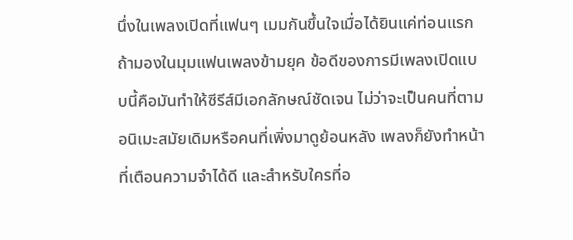นึ่งในเพลงเปิดที่แฟนๆ เมมกันขึ้นใจเมื่อได้ยินแค่ท่อนแรก
ถ้ามองในมุมแฟนเพลงข้ามยุค ข้อดีของการมีเพลงเปิดแบบนี้คือมันทำให้ซีรีส์มีเอกลักษณ์ชัดเจน ไม่ว่าจะเป็นคนที่ตามอนิเมะสมัยเดิมหรือคนที่เพิ่งมาดูย้อนหลัง เพลงก็ยังทำหน้าที่เตือนความจำได้ดี และสำหรับใครที่อ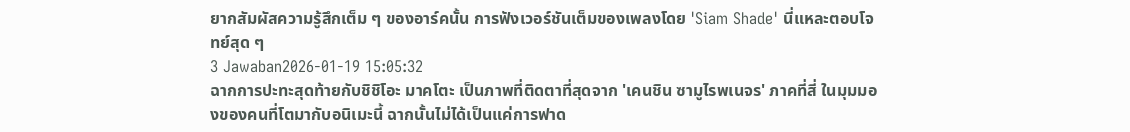ยากสัมผัสความรู้สึกเต็ม ๆ ของอาร์คนั้น การฟังเวอร์ชันเต็มของเพลงโดย 'Siam Shade' นี่แหละตอบโจทย์สุด ๆ
3 Jawaban2026-01-19 15:05:32
ฉากการปะทะสุดท้ายกับชิชิโอะ มาคโตะ เป็นภาพที่ติดตาที่สุดจาก 'เคนชิน ซามูไรพเนจร' ภาคที่สี่ ในมุมมองของคนที่โตมากับอนิเมะนี้ ฉากนั้นไม่ได้เป็นแค่การฟาด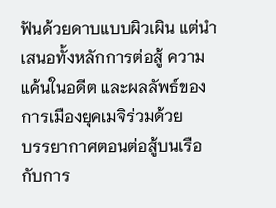ฟันด้วยดาบแบบผิวเผิน แต่นำเสนอทั้งหลักการต่อสู้ ความแค้นในอดีต และผลลัพธ์ของการเมืองยุคเมจิร่วมด้วย
บรรยากาศตอนต่อสู้บนเรือกับการ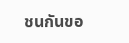ชนกันขอ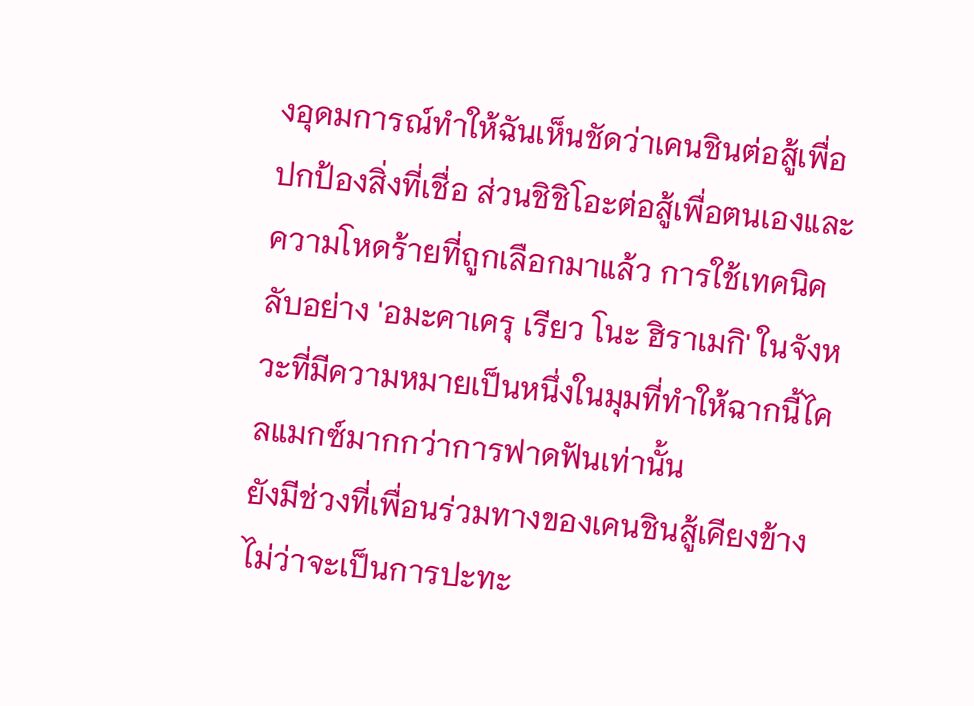งอุดมการณ์ทำให้ฉันเห็นชัดว่าเคนชินต่อสู้เพื่อปกป้องสิ่งที่เชื่อ ส่วนชิชิโอะต่อสู้เพื่อตนเองและความโหดร้ายที่ถูกเลือกมาแล้ว การใช้เทคนิคลับอย่าง 'อมะคาเครุ เรียว โนะ ฮิราเมกิ' ในจังหวะที่มีความหมายเป็นหนึ่งในมุมที่ทำให้ฉากนี้ไคลแมกซ์มากกว่าการฟาดฟันเท่านั้น
ยังมีช่วงที่เพื่อนร่วมทางของเคนชินสู้เคียงข้าง ไม่ว่าจะเป็นการปะทะ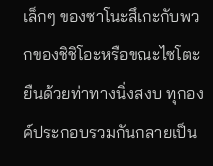เล็กๆ ของซาโนะสึเกะกับพวกของชิชิโอะหรือขณะไซโตะยืนด้วยท่าทางนิ่งสงบ ทุกองค์ประกอบรวมกันกลายเป็น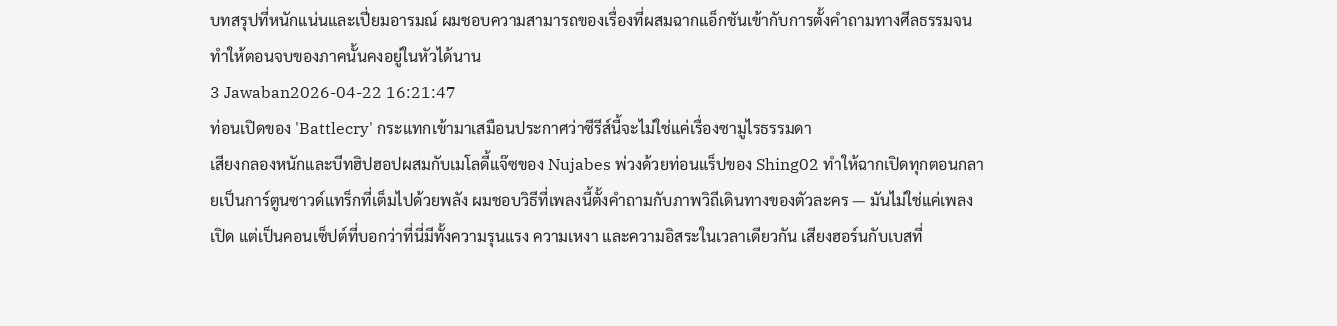บทสรุปที่หนักแน่นและเปี่ยมอารมณ์ ผมชอบความสามารถของเรื่องที่ผสมฉากแอ็กชันเข้ากับการตั้งคำถามทางศีลธรรมจนทำให้ตอนจบของภาคนั้นคงอยู่ในหัวได้นาน
3 Jawaban2026-04-22 16:21:47
ท่อนเปิดของ 'Battlecry' กระแทกเข้ามาเสมือนประกาศว่าซีรีส์นี้จะไม่ใช่แค่เรื่องซามูไรธรรมดา
เสียงกลองหนักและบีทฮิปฮอปผสมกับเมโลดี้แจ๊ซของ Nujabes พ่วงด้วยท่อนแร็ปของ Shing02 ทำให้ฉากเปิดทุกตอนกลายเป็นการ์ตูนซาวด์แทร็กที่เต็มไปด้วยพลัง ผมชอบวิธีที่เพลงนี้ตั้งคำถามกับภาพวิถีเดินทางของตัวละคร — มันไม่ใช่แค่เพลงเปิด แต่เป็นคอนเซ็ปต์ที่บอกว่าที่นี่มีทั้งความรุนแรง ความเหงา และความอิสระในเวลาเดียวกัน เสียงฮอร์นกับเบสที่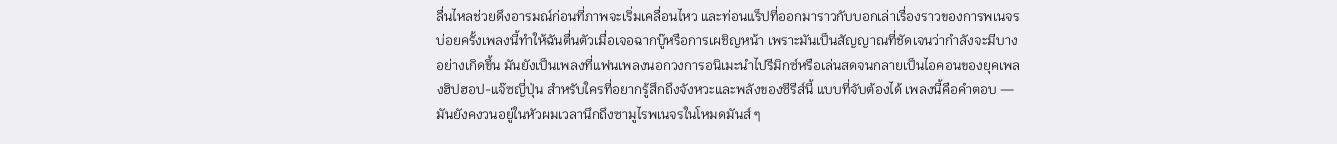ลื่นไหลช่วยดึงอารมณ์ก่อนที่ภาพจะเริ่มเคลื่อนไหว และท่อนแร็ปที่ออกมาราวกับบอกเล่าเรื่องราวของการพเนจร
บ่อยครั้งเพลงนี้ทำให้ฉันตื่นตัวเมื่อเจอฉากบู๊หรือการเผชิญหน้า เพราะมันเป็นสัญญาณที่ชัดเจนว่ากำลังจะมีบางอย่างเกิดขึ้น มันยังเป็นเพลงที่แฟนเพลงนอกวงการอนิเมะนำไปรีมิกซ์หรือเล่นสดจนกลายเป็นไอคอนของยุคเพลงฮิปฮอป-แจ๊ซญี่ปุ่น สำหรับใครที่อยากรู้สึกถึงจังหวะและพลังของซีรีส์นี้ แบบที่จับต้องได้ เพลงนี้คือคำตอบ — มันยังคงวนอยู่ในหัวผมเวลานึกถึงซามูไรพเนจรในโหมดมันส์ ๆ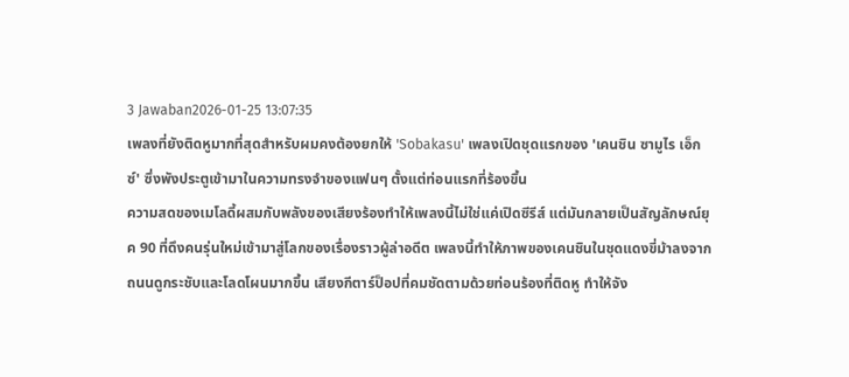3 Jawaban2026-01-25 13:07:35
เพลงที่ยังติดหูมากที่สุดสำหรับผมคงต้องยกให้ 'Sobakasu' เพลงเปิดชุดแรกของ 'เคนชิน ซามูไร เอ็กซ์' ซึ่งพังประตูเข้ามาในความทรงจำของแฟนๆ ตั้งแต่ท่อนแรกที่ร้องขึ้น
ความสดของเมโลดี้ผสมกับพลังของเสียงร้องทำให้เพลงนี้ไม่ใช่แค่เปิดซีรีส์ แต่มันกลายเป็นสัญลักษณ์ยุค 90 ที่ดึงคนรุ่นใหม่เข้ามาสู่โลกของเรื่องราวผู้ล่าอดีต เพลงนี้ทำให้ภาพของเคนชินในชุดแดงขี่ม้าลงจากถนนดูกระชับและโลดโผนมากขึ้น เสียงกีตาร์ป็อปที่คมชัดตามด้วยท่อนร้องที่ติดหู ทำให้จัง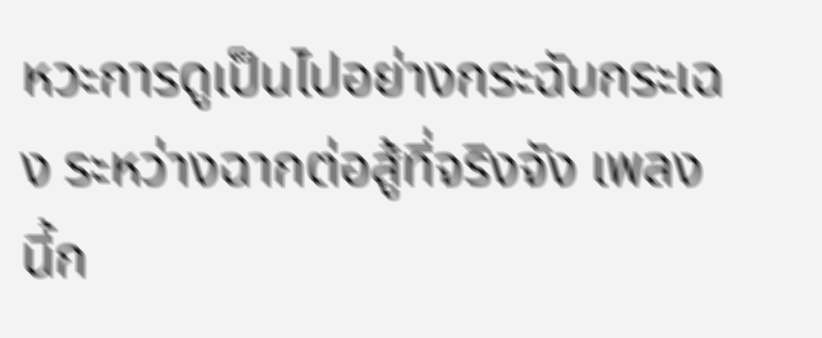หวะการดูเป็นไปอย่างกระฉับกระเฉง ระหว่างฉากต่อสู้ที่จริงจัง เพลงนี้ก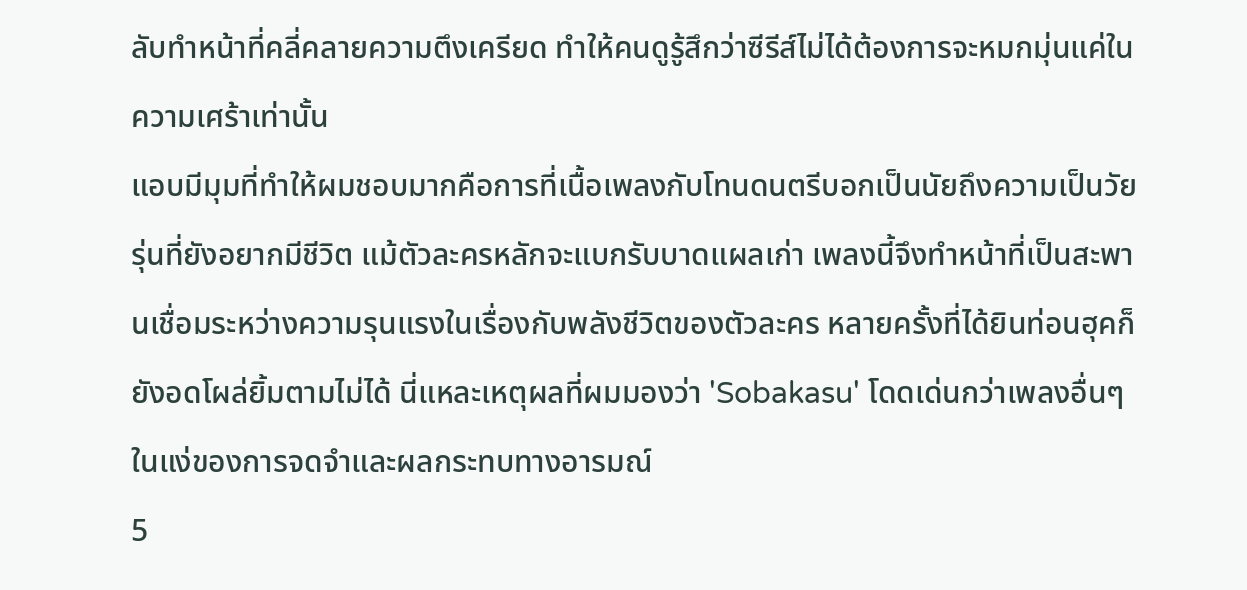ลับทำหน้าที่คลี่คลายความตึงเครียด ทำให้คนดูรู้สึกว่าซีรีส์ไม่ได้ต้องการจะหมกมุ่นแค่ในความเศร้าเท่านั้น
แอบมีมุมที่ทำให้ผมชอบมากคือการที่เนื้อเพลงกับโทนดนตรีบอกเป็นนัยถึงความเป็นวัยรุ่นที่ยังอยากมีชีวิต แม้ตัวละครหลักจะแบกรับบาดแผลเก่า เพลงนี้จึงทำหน้าที่เป็นสะพานเชื่อมระหว่างความรุนแรงในเรื่องกับพลังชีวิตของตัวละคร หลายครั้งที่ได้ยินท่อนฮุคก็ยังอดโผล่ยิ้มตามไม่ได้ นี่แหละเหตุผลที่ผมมองว่า 'Sobakasu' โดดเด่นกว่าเพลงอื่นๆ ในแง่ของการจดจำและผลกระทบทางอารมณ์
5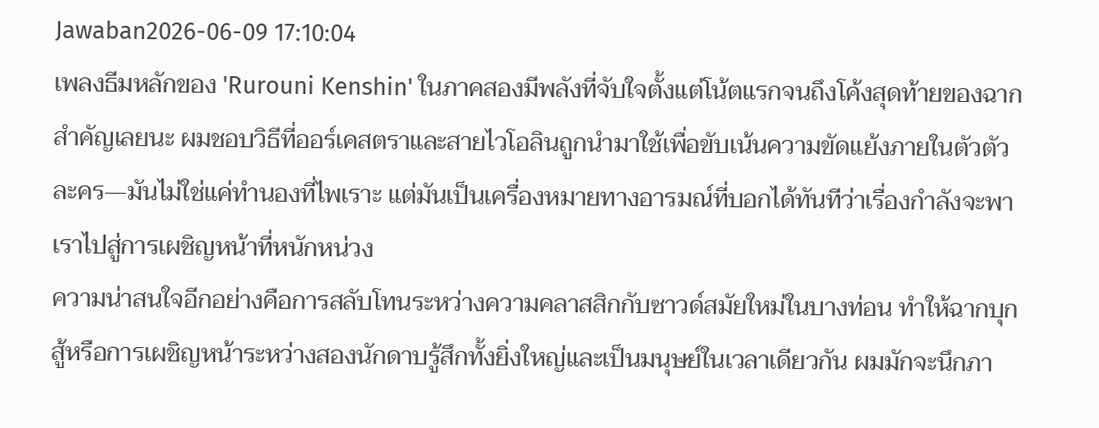Jawaban2026-06-09 17:10:04
เพลงธีมหลักของ 'Rurouni Kenshin' ในภาคสองมีพลังที่จับใจตั้งแต่โน้ตแรกจนถึงโค้งสุดท้ายของฉากสำคัญเลยนะ ผมชอบวิธีที่ออร์เคสตราและสายไวโอลินถูกนำมาใช้เพื่อขับเน้นความขัดแย้งภายในตัวตัวละคร—มันไม่ใช่แค่ทำนองที่ไพเราะ แต่มันเป็นเครื่องหมายทางอารมณ์ที่บอกได้ทันทีว่าเรื่องกำลังจะพาเราไปสู่การเผชิญหน้าที่หนักหน่วง
ความน่าสนใจอีกอย่างคือการสลับโทนระหว่างความคลาสสิกกับซาวด์สมัยใหม่ในบางท่อน ทำให้ฉากบุกสู้หรือการเผชิญหน้าระหว่างสองนักดาบรู้สึกทั้งยิ่งใหญ่และเป็นมนุษย์ในเวลาเดียวกัน ผมมักจะนึกภา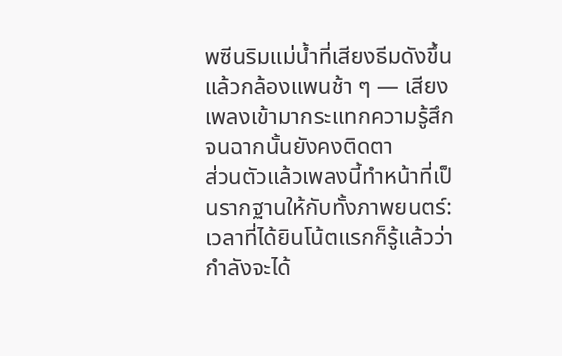พซีนริมแม่น้ำที่เสียงธีมดังขึ้นแล้วกล้องแพนช้า ๆ — เสียงเพลงเข้ามากระแทกความรู้สึกจนฉากนั้นยังคงติดตา
ส่วนตัวแล้วเพลงนี้ทำหน้าที่เป็นรากฐานให้กับทั้งภาพยนตร์: เวลาที่ได้ยินโน้ตแรกก็รู้แล้วว่ากำลังจะได้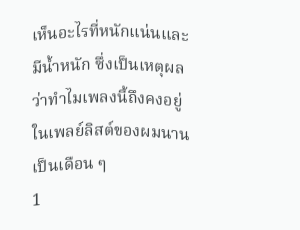เห็นอะไรที่หนักแน่นและมีน้ำหนัก ซึ่งเป็นเหตุผลว่าทำไมเพลงนี้ถึงคงอยู่ในเพลย์ลิสต์ของผมนานเป็นเดือน ๆ
1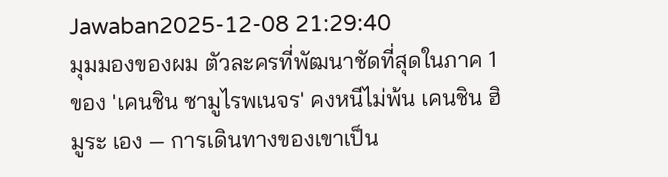Jawaban2025-12-08 21:29:40
มุมมองของผม ตัวละครที่พัฒนาชัดที่สุดในภาค 1 ของ 'เคนชิน ซามูไรพเนจร' คงหนีไม่พ้น เคนชิน ฮิมูระ เอง — การเดินทางของเขาเป็น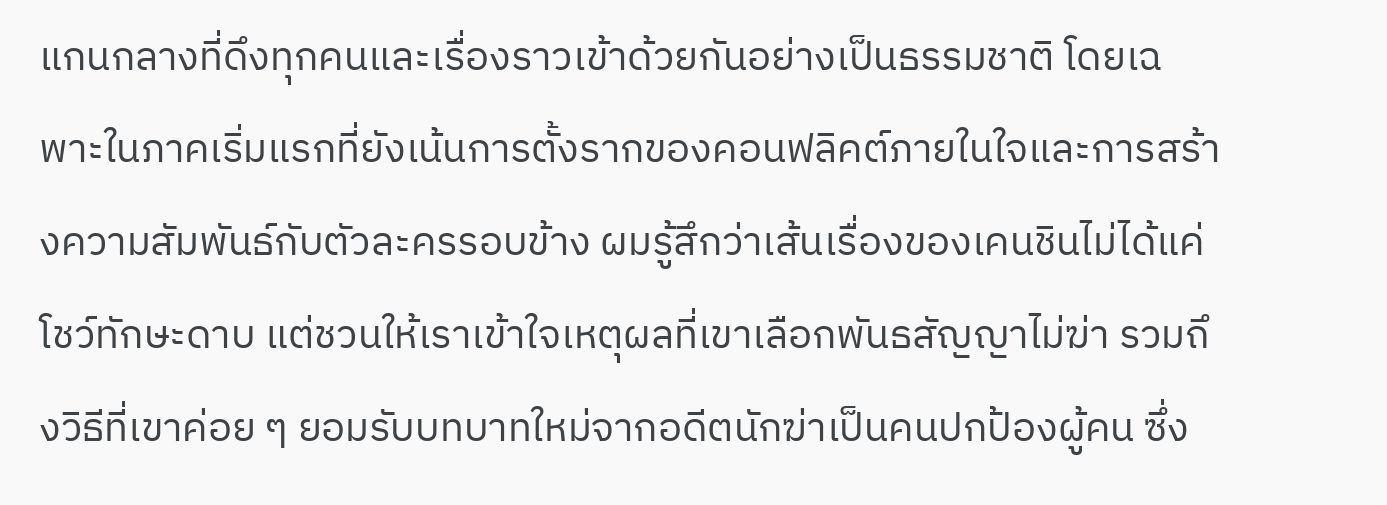แกนกลางที่ดึงทุกคนและเรื่องราวเข้าด้วยกันอย่างเป็นธรรมชาติ โดยเฉพาะในภาคเริ่มแรกที่ยังเน้นการตั้งรากของคอนฟลิคต์ภายในใจและการสร้างความสัมพันธ์กับตัวละครรอบข้าง ผมรู้สึกว่าเส้นเรื่องของเคนชินไม่ได้แค่โชว์ทักษะดาบ แต่ชวนให้เราเข้าใจเหตุผลที่เขาเลือกพันธสัญญาไม่ฆ่า รวมถึงวิธีที่เขาค่อย ๆ ยอมรับบทบาทใหม่จากอดีตนักฆ่าเป็นคนปกป้องผู้คน ซึ่ง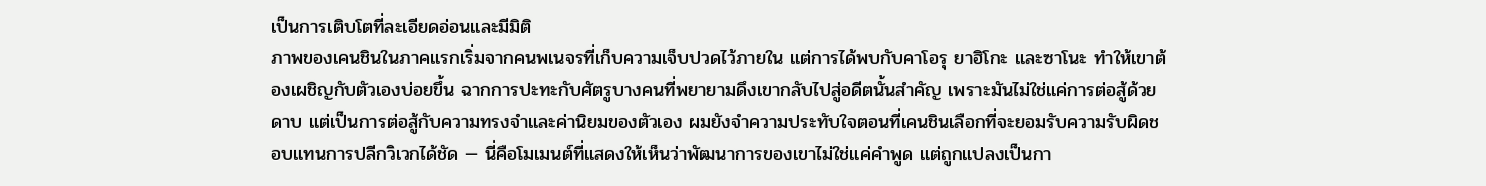เป็นการเติบโตที่ละเอียดอ่อนและมีมิติ
ภาพของเคนชินในภาคแรกเริ่มจากคนพเนจรที่เก็บความเจ็บปวดไว้ภายใน แต่การได้พบกับคาโอรุ ยาฮิโกะ และซาโนะ ทำให้เขาต้องเผชิญกับตัวเองบ่อยขึ้น ฉากการปะทะกับศัตรูบางคนที่พยายามดึงเขากลับไปสู่อดีตนั้นสำคัญ เพราะมันไม่ใช่แค่การต่อสู้ด้วยดาบ แต่เป็นการต่อสู้กับความทรงจำและค่านิยมของตัวเอง ผมยังจำความประทับใจตอนที่เคนชินเลือกที่จะยอมรับความรับผิดชอบแทนการปลีกวิเวกได้ชัด — นี่คือโมเมนต์ที่แสดงให้เห็นว่าพัฒนาการของเขาไม่ใช่แค่คำพูด แต่ถูกแปลงเป็นกา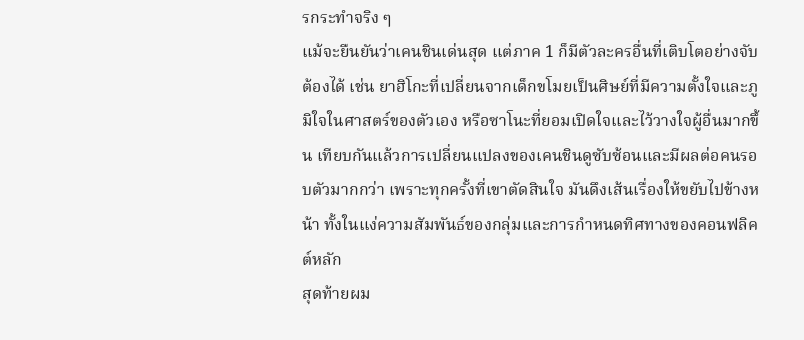รกระทำจริง ๆ
แม้จะยืนยันว่าเคนชินเด่นสุด แต่ภาค 1 ก็มีตัวละครอื่นที่เติบโตอย่างจับต้องได้ เช่น ยาฮิโกะที่เปลี่ยนจากเด็กขโมยเป็นศิษย์ที่มีความตั้งใจและภูมิใจในศาสตร์ของตัวเอง หรือซาโนะที่ยอมเปิดใจและไว้วางใจผู้อื่นมากขึ้น เทียบกันแล้วการเปลี่ยนแปลงของเคนชินดูซับซ้อนและมีผลต่อคนรอบตัวมากกว่า เพราะทุกครั้งที่เขาตัดสินใจ มันดึงเส้นเรื่องให้ขยับไปข้างหน้า ทั้งในแง่ความสัมพันธ์ของกลุ่มและการกำหนดทิศทางของคอนฟลิคต์หลัก
สุดท้ายผม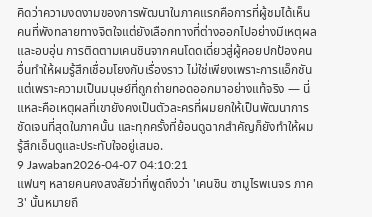คิดว่าความงดงามของการพัฒนาในภาคแรกคือการที่ผู้ชมได้เห็นคนที่พังทลายทางจิตใจแต่ยังเลือกทางที่ต่างออกไปอย่างมีเหตุผลและอบอุ่น การติดตามเคนชินจากคนโดดเดี่ยวสู่ผู้คอยปกป้องคนอื่นทำให้ผมรู้สึกเชื่อมโยงกับเรื่องราว ไม่ใช่เพียงเพราะการแอ็กชัน แต่เพราะความเป็นมนุษย์ที่ถูกถ่ายทอดออกมาอย่างแท้จริง — นี่แหละคือเหตุผลที่เขายังคงเป็นตัวละครที่ผมยกให้เป็นพัฒนาการชัดเจนที่สุดในภาคนั้น และทุกครั้งที่ย้อนดูฉากสำคัญก็ยังทำให้ผมรู้สึกเอ็นดูและประทับใจอยู่เสมอ.
9 Jawaban2026-04-07 04:10:21
แฟนๆ หลายคนคงสงสัยว่าที่พูดถึงว่า 'เคนชิน ซามูไรพเนจร ภาค 3' นั้นหมายถึ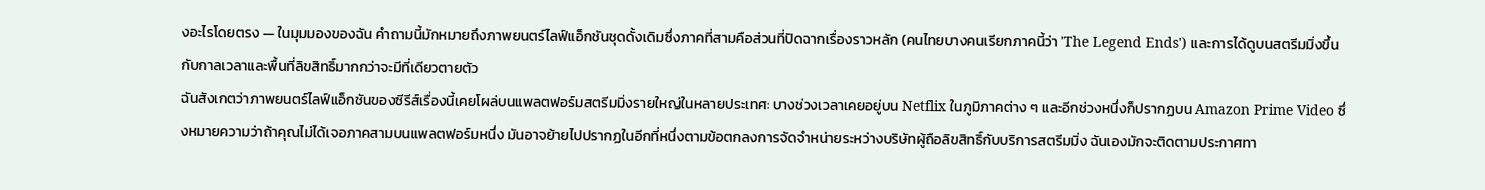งอะไรโดยตรง — ในมุมมองของฉัน คำถามนี้มักหมายถึงภาพยนตร์ไลฟ์แอ็กชันชุดดั้งเดิมซึ่งภาคที่สามคือส่วนที่ปิดฉากเรื่องราวหลัก (คนไทยบางคนเรียกภาคนี้ว่า 'The Legend Ends') และการได้ดูบนสตรีมมิ่งขึ้นกับกาลเวลาและพื้นที่ลิขสิทธิ์มากกว่าจะมีที่เดียวตายตัว
ฉันสังเกตว่าภาพยนตร์ไลฟ์แอ็กชันของซีรีส์เรื่องนี้เคยโผล่บนแพลตฟอร์มสตรีมมิ่งรายใหญ่ในหลายประเทศ: บางช่วงเวลาเคยอยู่บน Netflix ในภูมิภาคต่าง ๆ และอีกช่วงหนึ่งก็ปรากฏบน Amazon Prime Video ซึ่งหมายความว่าถ้าคุณไม่ได้เจอภาคสามบนแพลตฟอร์มหนึ่ง มันอาจย้ายไปปรากฏในอีกที่หนึ่งตามข้อตกลงการจัดจำหน่ายระหว่างบริษัทผู้ถือลิขสิทธิ์กับบริการสตรีมมิ่ง ฉันเองมักจะติดตามประกาศทา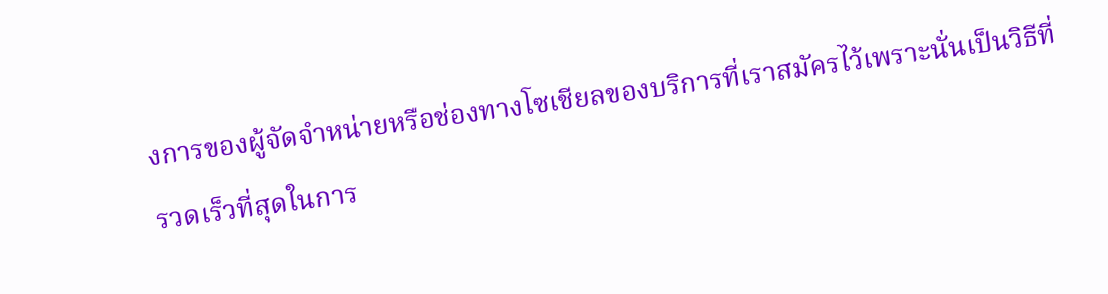งการของผู้จัดจำหน่ายหรือช่องทางโซเชียลของบริการที่เราสมัครไว้เพราะนั่นเป็นวิธีที่รวดเร็วที่สุดในการ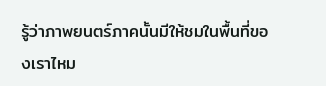รู้ว่าภาพยนตร์ภาคนั้นมีให้ชมในพื้นที่ของเราไหม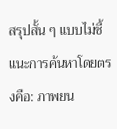สรุปสั้น ๆ แบบไม่ชี้แนะการค้นหาโดยตรงคือ: ภาพยน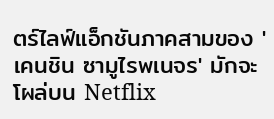ตร์ไลฟ์แอ็กชันภาคสามของ 'เคนชิน ซามูไรพเนจร' มักจะโผล่บน Netflix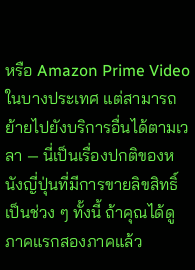หรือ Amazon Prime Video ในบางประเทศ แต่สามารถย้ายไปยังบริการอื่นได้ตามเวลา — นี่เป็นเรื่องปกติของหนังญี่ปุ่นที่มีการขายลิขสิทธิ์เป็นช่วง ๆ ทั้งนี้ ถ้าคุณได้ดูภาคแรกสองภาคแล้ว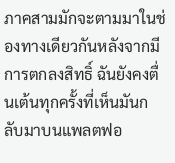ภาคสามมักจะตามมาในช่องทางเดียวกันหลังจากมีการตกลงสิทธิ์ ฉันยังคงตื่นเต้นทุกครั้งที่เห็นมันกลับมาบนแพลตฟอ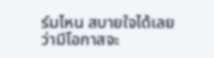ร์มไหน สบายใจได้เลยว่ามีโอกาสจะ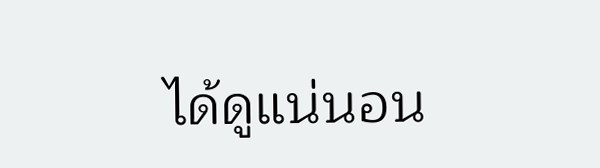ได้ดูแน่นอน